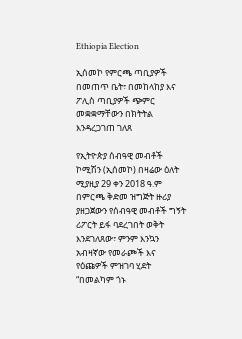Ethiopia Election

ኢሰመኮ የምርጫ ጣቢያዎች በመጠጥ ቤት፣ በመከላከያ እና ፖሊስ ጣቢያዎች ጭምር መቋቋማቸውን በክትትል እንዳረጋገጠ ገለጸ

የኢትዮጵያ ሰብዓዊ መብቶች ኮሚሽን (ኢሰመኮ) በዛሬው ዕለት ሚያዚያ 29 ቀን 2018 ዓ.ም በምርጫ ቅድመ ዝግጅት ዙሪያ ያዘጋጀውን የሰብዓዊ መብቶች ግኝት ሪፖርት ይፋ ባደረገበት ወቅት እንደገለጸው፣ ምንም እንኳን አብዛኛው የመራጮች እና የዕጩዎች ምዝገባ ሂደት “በመልካም ጎኑ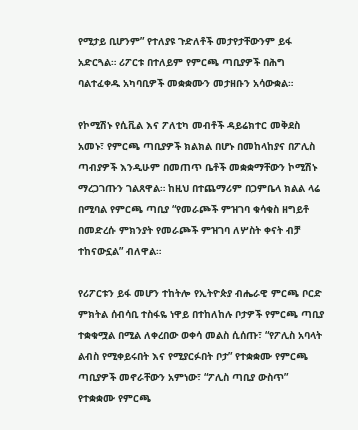የሚታይ ቢሆንም” የተለያዩ ጉድለቶች መታየታቸውንም ይፋ አድርጓል። ሪፖርቱ በተለይም የምርጫ ጣቢያዎች በሕግ ባልተፈቀዱ አካባቢዎች መቋቋሙን መታዘቡን አሳውቋል።

የኮሚሽኑ የሲቪል እና ፖለቲካ መብቶች ዳይሬክተር መቅደስ አመኑ፣ የምርጫ ጣቢያዎች ክልክል በሆኑ በመከላከያና በፖሊስ ጣብያዎች እንዲሁም በመጠጥ ቤቶች መቋቋማቸውን ኮሚሽኑ ማረጋገጡን ገልጸዋል። ከዚህ በተጨማሪም በጋምቤላ ክልል ላሬ በሚባል የምርጫ ጣቢያ “የመራጮች ምዝገባ ቁሳቁስ ዘግይቶ በመድረሱ ምክንያት የመራጮች ምዝገባ ለሦስት ቀናት ብቻ ተከናውኗል” ብለዋል።

የሪፖርቱን ይፋ መሆን ተከትሎ የኢትዮጵያ ብሔራዊ ምርጫ ቦርድ ምክትል ሰብሳቢ ተስፋዬ ነዋይ በተከለከሉ ቦታዎች የምርጫ ጣቢያ ተቋቁሟል በሚል ለቀረበው ወቀሳ መልስ ሲሰጡ፣ “የፖሊስ አባላት ልብስ የሚቀይሩበት እና የሚያርፉበት ቦታ” የተቋቋሙ የምርጫ ጣቢያዎች መኖራቸውን አምነው፣ “ፖሊስ ጣቢያ ውስጥ” የተቋቋሙ የምርጫ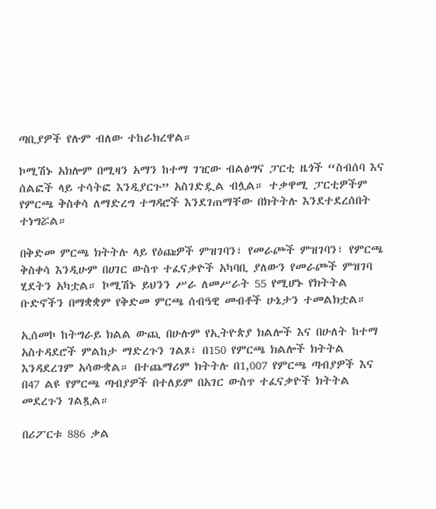ጣቢያዎች የሉም ብለው ተከራክረዋል።

ኮሚሽኑ አክሎም በሚዛን አማን ከተማ ገዢው ብልፅግና ፓርቲ ዜጎች “ስብሰባ እና ሰልፎች ላይ ተሳትፎ እንዲያርጉ” አስገድዷል ብሏል። ተቃዋሚ ፓርቲዎችም የምርጫ ቅስቀሳ ለማድረግ ተግዳሮች እንደገጠማቸው በክትትሉ እንደተደረሰበት ተነግሯል።

በቅድመ ምርጫ ክትትሉ ላይ የዕጩዎች ምዝገባን፣ የመራጮች ምዝገባን፣ የምርጫ ቅስቀሳ እንዲሁም በሀገር ውስጥ ተፈናቃዮች አካባቢ ያለውን የመራጮች ምዝገባ ሂደትን አካቷል። ኮሚሽኑ ይህንን ሥራ ለመሥራት 55 የሚሆኑ የክትትል ቡድኖችን በማቋቋም የቅድመ ምርጫ ሰብዓዊ መብቶች ሁኔታን ተመልክቷል።

ኢሰመኮ ከትግራይ ክልል ውጪ በሁሉም የኢትዮጵያ ክልሎች እና በሁለት ከተማ አስተዳደሮች ምልከታ ማድረጉን ገልጾ፣ በ150 የምርጫ ክልሎች ክትትል እንዳደረገም አሳውቋል። በተጨማሪም ክትትሉ በ1,007 የምርጫ ጣብያዎች እና በ47 ልዩ የምርጫ ጣብያዎች በተለይም በአገር ውስጥ ተፈናቃዮች ክትትል መደረጉን ገልጿል።

በሪፖርቱ 886 ቃል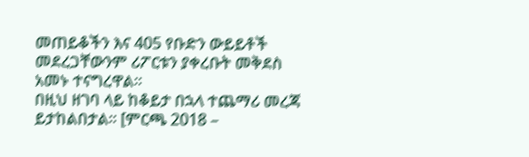መጠይቆችን እና 405 የቡድን ውይይቶች መደረጋቸውንም ሪፖርቱን ያቀረቡት መቅደስ አመኑ ተናግረዋል።
በዚህ ዘገባ ላይ ከቆይታ በኋላ ተጨማሪ መረጃ ይታከልበታል። [ምርጫ 2018 –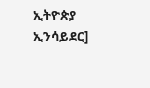ኢትዮጵያ ኢንሳይደር]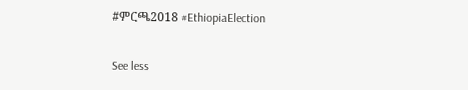#ምርጫ2018 #EthiopiaElection

See less